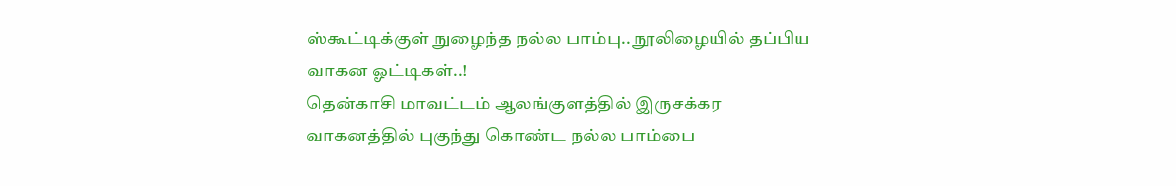ஸ்கூட்டிக்குள் நுழைந்த நல்ல பாம்பு.. நூலிழையில் தப்பிய வாகன ஓட்டிகள்..!
தென்காசி மாவட்டம் ஆலங்குளத்தில் இருசக்கர வாகனத்தில் புகுந்து கொண்ட நல்ல பாம்பை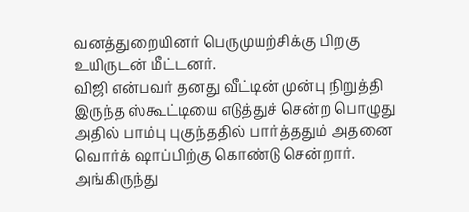வனத்துறையினர் பெருமுயற்சிக்கு பிறகு உயிருடன் மீட்டனர்.
விஜி என்பவர் தனது வீட்டின் முன்பு நிறுத்தி இருந்த ஸ்கூட்டியை எடுத்துச் சென்ற பொழுது அதில் பாம்பு புகுந்ததில் பார்த்ததும் அதனை வொர்க் ஷாப்பிற்கு கொண்டு சென்றார்.
அங்கிருந்து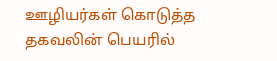ஊழியர்கள் கொடுத்த தகவலின் பெயரில்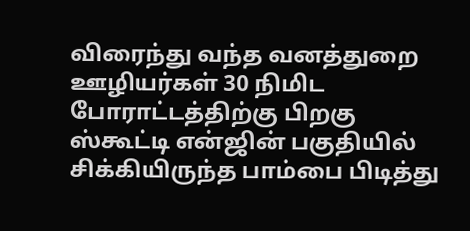விரைந்து வந்த வனத்துறை ஊழியர்கள் 30 நிமிட போராட்டத்திற்கு பிறகு ஸ்கூட்டி என்ஜின் பகுதியில் சிக்கியிருந்த பாம்பை பிடித்து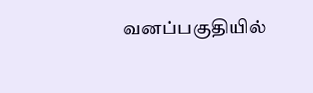வனப்பகுதியில்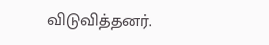விடுவித்தனர்.